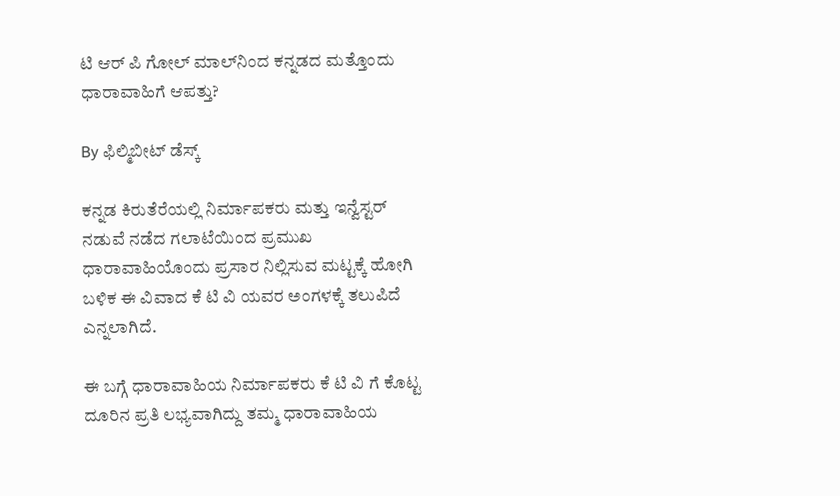ಟಿ ಆರ್‌ ಪಿ ಗೋಲ್‌ ಮಾಲ್‌ನಿಂದ ಕನ್ನಡದ ಮತ್ತೊಂದು ಧಾರಾವಾಹಿಗೆ ಆಪತ್ತು?

By ಫಿಲ್ಮಿಬೀಟ್ ಡೆಸ್ಕ್

ಕನ್ನಡ ಕಿರುತೆರೆಯಲ್ಲಿ ನಿರ್ಮಾಪಕರು ಮತ್ತು ಇನ್ವೆಸ್ಟರ್‌ ನಡುವೆ ನಡೆದ ಗಲಾಟೆಯಿಂದ ಪ್ರಮುಖ ಧಾರಾವಾಹಿಯೊಂದು ಪ್ರಸಾರ ನಿಲ್ಲಿಸುವ ಮಟ್ಟಕ್ಕೆ ಹೋಗಿ ಬಳಿಕ ಈ ವಿವಾದ ಕೆ ಟಿ ವಿ ಯವರ ಅಂಗಳಕ್ಕೆ ತಲುಪಿದೆ ಎನ್ನಲಾಗಿದೆ.

ಈ ಬಗ್ಗೆ ಧಾರಾವಾಹಿಯ ನಿರ್ಮಾಪಕರು ಕೆ ಟಿ ವಿ ಗೆ ಕೊಟ್ಟ ದೂರಿನ ಪ್ರತಿ ಲಭ್ಯವಾಗಿದ್ದು ತಮ್ಮ ಧಾರಾವಾಹಿಯ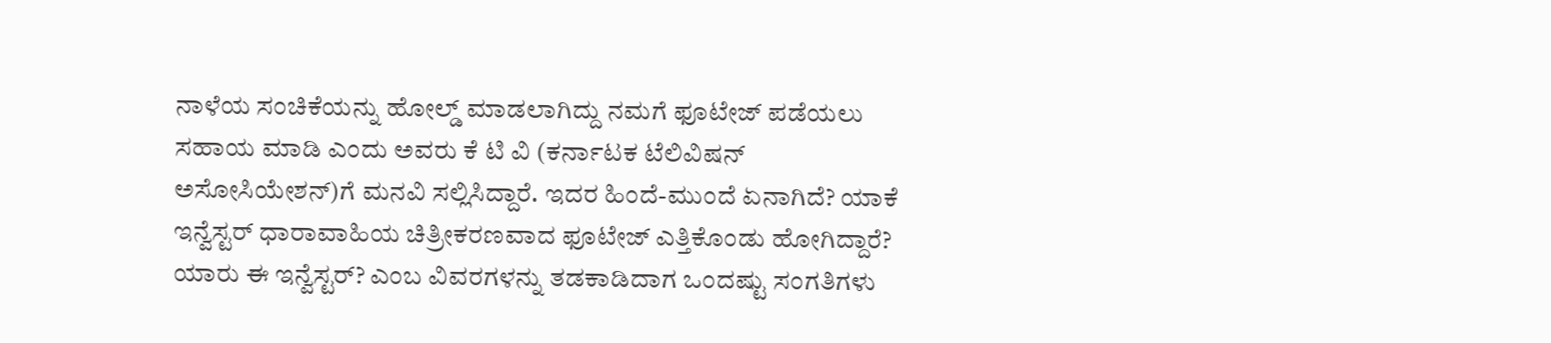ನಾಳೆಯ ಸಂಚಿಕೆಯನ್ನು ಹೋಲ್ಡ್‌ ಮಾಡಲಾಗಿದ್ದು ನಮಗೆ ಫೂಟೇಜ್‌ ಪಡೆಯಲು ಸಹಾಯ ಮಾಡಿ ಎಂದು ಅವರು ಕೆ ಟಿ ವಿ (ಕರ್ನಾಟಕ ಟೆಲಿವಿಷನ್‌ ಅಸೋಸಿಯೇಶನ್‌)ಗೆ ಮನವಿ ಸಲ್ಲಿಸಿದ್ದಾರೆ. ಇದರ ಹಿಂದೆ-ಮುಂದೆ ಏನಾಗಿದೆ? ಯಾಕೆ ಇನ್ವೆಸ್ಟರ್‌ ಧಾರಾವಾಹಿಯ ಚಿತ್ರೀಕರಣವಾದ ಫೂಟೇಜ್‌ ಎತ್ತಿಕೊಂಡು ಹೋಗಿದ್ದಾರೆ? ಯಾರು ಈ ಇನ್ವೆಸ್ಟರ್‌? ಎಂಬ ವಿವರಗಳನ್ನು ತಡಕಾಡಿದಾಗ ಒಂದಷ್ಟು ಸಂಗತಿಗಳು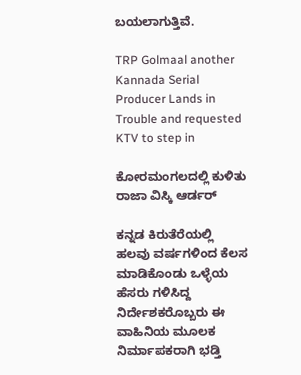ಬಯಲಾಗುತ್ತಿವೆ.

TRP Golmaal another Kannada Serial Producer Lands in Trouble and requested KTV to step in

ಕೋರಮಂಗಲದಲ್ಲಿ ಕುಳಿತು ರಾಜಾ ವಿಸ್ಕಿ ಆರ್ಡರ್

ಕನ್ನಡ ಕಿರುತೆರೆಯಲ್ಲಿ ಹಲವು ವರ್ಷಗಳಿಂದ ಕೆಲಸ ಮಾಡಿಕೊಂಡು ಒಳ್ಳೆಯ ಹೆಸರು ಗಳಿಸಿದ್ದ ನಿರ್ದೇಶಕರೊಬ್ಬರು ಈ ವಾಹಿನಿಯ ಮೂಲಕ ನಿರ್ಮಾಪಕರಾಗಿ ಭಡ್ತಿ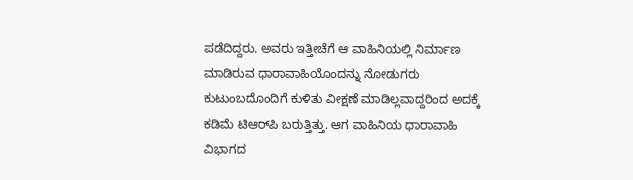ಪಡೆದಿದ್ದರು. ಅವರು ಇತ್ತೀಚೆಗೆ ಆ ವಾಹಿನಿಯಲ್ಲಿ ನಿರ್ಮಾಣ ಮಾಡಿರುವ ಧಾರಾವಾಹಿಯೊಂದನ್ನು ನೋಡುಗರು ಕುಟುಂಬದೊಂದಿಗೆ ಕುಳಿತು ವೀಕ್ಷಣೆ ಮಾಡಿಲ್ಲವಾದ್ದರಿಂದ ಅದಕ್ಕೆ ಕಡಿಮೆ ಟಿಆರ್‌ಪಿ ಬರುತ್ತಿತ್ತು. ಆಗ ವಾಹಿನಿಯ ಧಾರಾವಾಹಿ ವಿಭಾಗದ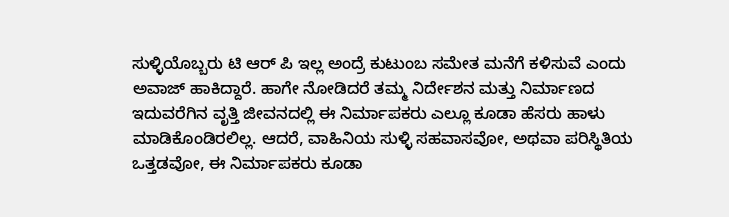ಸುಳ್ಳಿಯೊಬ್ಬರು ಟಿ ಆರ್‌ ಪಿ ಇಲ್ಲ ಅಂದ್ರೆ ಕುಟುಂಬ ಸಮೇತ ಮನೆಗೆ ಕಳಿಸುವೆ ಎಂದು ಅವಾಜ್‌ ಹಾಕಿದ್ದಾರೆ. ಹಾಗೇ ನೋಡಿದರೆ ತಮ್ಮ ನಿರ್ದೇಶನ ಮತ್ತು ನಿರ್ಮಾಣದ ಇದುವರೆಗಿನ ವೃತ್ತಿ ಜೀವನದಲ್ಲಿ ಈ ನಿರ್ಮಾಪಕರು ಎಲ್ಲೂ ಕೂಡಾ ಹೆಸರು ಹಾಳು ಮಾಡಿಕೊಂಡಿರಲಿಲ್ಲ. ಆದರೆ, ವಾಹಿನಿಯ ಸುಳ್ಳಿ ಸಹವಾಸವೋ, ಅಥವಾ ಪರಿಸ್ಥಿತಿಯ ಒತ್ತಡವೋ, ಈ ನಿರ್ಮಾಪಕರು ಕೂಡಾ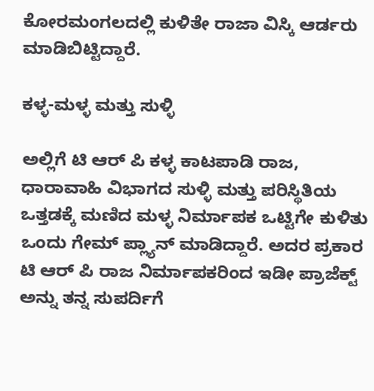ಕೋರಮಂಗಲದಲ್ಲಿ ಕುಳಿತೇ ರಾಜಾ ವಿಸ್ಕಿ ಆರ್ಡರು ಮಾಡಿಬಿಟ್ಟಿದ್ದಾರೆ.

ಕಳ್ಳ-ಮಳ್ಳ ಮತ್ತು ಸುಳ್ಳಿ

ಅಲ್ಲಿಗೆ ಟಿ ಆರ್‌ ಪಿ ಕಳ್ಳ ಕಾಟಪಾಡಿ ರಾಜ, ಧಾರಾವಾಹಿ ವಿಭಾಗದ ಸುಳ್ಳಿ ಮತ್ತು ಪರಿಸ್ಥಿತಿಯ ಒತ್ತಡಕ್ಕೆ ಮಣಿದ ಮಳ್ಳ ನಿರ್ಮಾಪಕ ಒಟ್ಟಿಗೇ ಕುಳಿತು ಒಂದು ಗೇಮ್‌ ಪ್ಲ್ಯಾನ್‌ ಮಾಡಿದ್ದಾರೆ. ಅದರ ಪ್ರಕಾರ ಟಿ ಆರ್‌ ಪಿ ರಾಜ ನಿರ್ಮಾಪಕರಿಂದ ಇಡೀ ಪ್ರಾಜೆಕ್ಟ್‌ ಅನ್ನು ತನ್ನ ಸುಪರ್ದಿಗೆ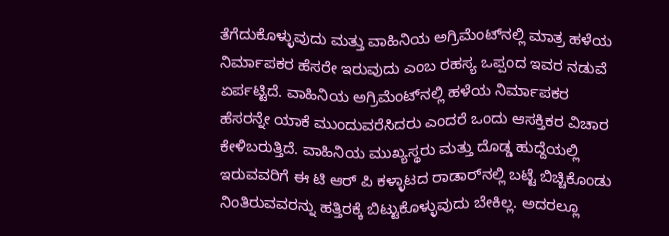ತೆಗೆದುಕೊಳ್ಳುವುದು ಮತ್ತು ವಾಹಿನಿಯ ಅಗ್ರಿಮೆಂಟ್‌ನಲ್ಲಿ ಮಾತ್ರ ಹಳೆಯ ನಿರ್ಮಾಪಕರ ಹೆಸರೇ ಇರುವುದು ಎಂಬ ರಹಸ್ಯ ಒಪ್ಪಂದ ಇವರ ನಡುವೆ ಏರ್ಪಟ್ಟಿದೆ. ವಾಹಿನಿಯ ಅಗ್ರಿಮೆಂಟ್‌ನಲ್ಲಿ ಹಳೆಯ ನಿರ್ಮಾಪಕರ ಹೆಸರನ್ನೇ ಯಾಕೆ ಮುಂದುವರೆಸಿದರು ಎಂದರೆ ಒಂದು ಆಸಕ್ತಿಕರ ವಿಚಾರ ಕೇಳಿಬರುತ್ತಿದೆ. ವಾಹಿನಿಯ ಮುಖ್ಯಸ್ಥರು ಮತ್ತು ದೊಡ್ಡ ಹುದ್ದೆಯಲ್ಲಿ ಇರುವವರಿಗೆ ಈ ಟಿ ಆರ್ ಪಿ ಕಳ್ಳಾಟದ ರಾಡಾರ್‌ನಲ್ಲಿ ಬಟ್ಟೆ ಬಿಚ್ಚಿಕೊಂಡು ನಿಂತಿರುವವರನ್ನು ಹತ್ತಿರಕ್ಕೆ ಬಿಟ್ಟುಕೊಳ್ಳುವುದು ಬೇಕಿಲ್ಲ. ಅದರಲ್ಲೂ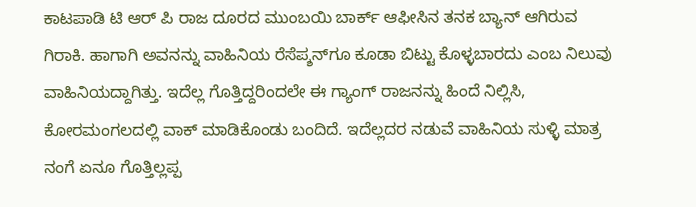ಕಾಟಪಾಡಿ ಟಿ ಆರ್‌ ಪಿ ರಾಜ ದೂರದ ಮುಂಬಯಿ ಬಾರ್ಕ್‌ ಆಫೀಸಿನ ತನಕ ಬ್ಯಾನ್‌ ಆಗಿರುವ ಗಿರಾಕಿ. ಹಾಗಾಗಿ ಅವನನ್ನು ವಾಹಿನಿಯ ರೆಸೆಪ್ಶನ್‌ಗೂ ಕೂಡಾ ಬಿಟ್ಟು ಕೊಳ್ಳಬಾರದು ಎಂಬ ನಿಲುವು ವಾಹಿನಿಯದ್ದಾಗಿತ್ತು. ಇದೆಲ್ಲ ಗೊತ್ತಿದ್ದರಿಂದಲೇ ಈ ಗ್ಯಾಂಗ್‌ ರಾಜನನ್ನು ಹಿಂದೆ ನಿಲ್ಲಿಸಿ, ಕೋರಮಂಗಲದಲ್ಲಿ ವಾಕ್‌ ಮಾಡಿಕೊಂಡು ಬಂದಿದೆ. ಇದೆಲ್ಲದರ ನಡುವೆ ವಾಹಿನಿಯ ಸುಳ್ಳಿ ಮಾತ್ರ ನಂಗೆ ಏನೂ ಗೊತ್ತಿಲ್ಲಪ್ಪ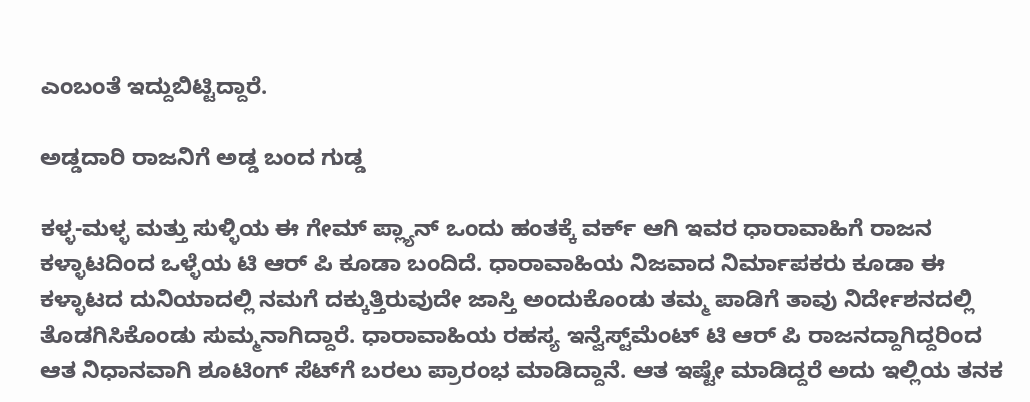ಎಂಬಂತೆ ಇದ್ದುಬಿಟ್ಟಿದ್ದಾರೆ.

ಅಡ್ಡದಾರಿ ರಾಜನಿಗೆ ಅಡ್ಡ ಬಂದ ಗುಡ್ಡ

ಕಳ್ಳ-ಮಳ್ಳ ಮತ್ತು ಸುಳ್ಳಿಯ ಈ ಗೇಮ್‌ ಪ್ಲ್ಯಾನ್‌ ಒಂದು ಹಂತಕ್ಕೆ ವರ್ಕ್‌ ಆಗಿ ಇವರ ಧಾರಾವಾಹಿಗೆ ರಾಜನ ಕಳ್ಳಾಟದಿಂದ ಒಳ್ಳೆಯ ಟಿ ಆರ್‌ ಪಿ ಕೂಡಾ ಬಂದಿದೆ. ಧಾರಾವಾಹಿಯ ನಿಜವಾದ ನಿರ್ಮಾಪಕರು ಕೂಡಾ ಈ ಕಳ್ಳಾಟದ ದುನಿಯಾದಲ್ಲಿ ನಮಗೆ ದಕ್ಕುತ್ತಿರುವುದೇ ಜಾಸ್ತಿ ಅಂದುಕೊಂಡು ತಮ್ಮ ಪಾಡಿಗೆ ತಾವು ನಿರ್ದೇಶನದಲ್ಲಿ ತೊಡಗಿಸಿಕೊಂಡು ಸುಮ್ಮನಾಗಿದ್ದಾರೆ. ಧಾರಾವಾಹಿಯ ರಹಸ್ಯ ಇನ್ವೆಸ್ಟ್‌ಮೆಂಟ್‌ ಟಿ ಆರ್‌ ಪಿ ರಾಜನದ್ದಾಗಿದ್ದರಿಂದ ಆತ ನಿಧಾನವಾಗಿ ಶೂಟಿಂಗ್‌ ಸೆಟ್‌ಗೆ ಬರಲು ಪ್ರಾರಂಭ ಮಾಡಿದ್ದಾನೆ. ಆತ ಇಷ್ಟೇ ಮಾಡಿದ್ದರೆ ಅದು ಇಲ್ಲಿಯ ತನಕ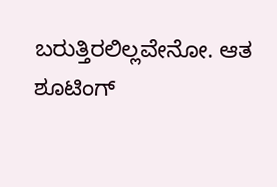ಬರುತ್ತಿರಲಿಲ್ಲವೇನೋ. ಆತ ಶೂಟಿಂಗ್‌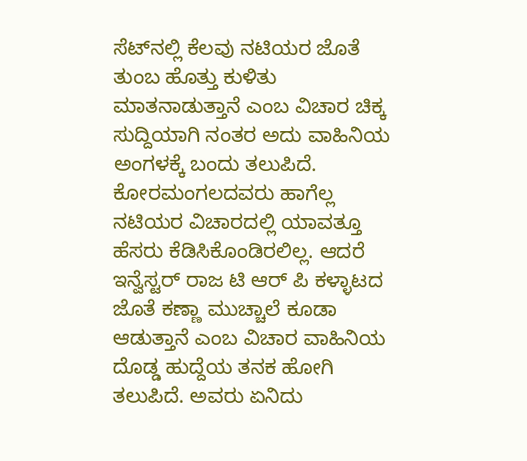ಸೆಟ್‌ನಲ್ಲಿ ಕೆಲವು ನಟಿಯರ ಜೊತೆ ತುಂಬ ಹೊತ್ತು ಕುಳಿತು ಮಾತನಾಡುತ್ತಾನೆ ಎಂಬ ವಿಚಾರ ಚಿಕ್ಕ ಸುದ್ದಿಯಾಗಿ ನಂತರ ಅದು ವಾಹಿನಿಯ ಅಂಗಳಕ್ಕೆ ಬಂದು ತಲುಪಿದೆ. ಕೋರಮಂಗಲದವರು ಹಾಗೆಲ್ಲ ನಟಿಯರ ವಿಚಾರದಲ್ಲಿ ಯಾವತ್ತೂ ಹೆಸರು ಕೆಡಿಸಿಕೊಂಡಿರಲಿಲ್ಲ. ಆದರೆ ಇನ್ವೆಸ್ಟರ್‌ ರಾಜ ಟಿ ಆರ್‌ ಪಿ ಕಳ್ಳಾಟದ ಜೊತೆ ಕಣ್ಣಾ ಮುಚ್ಚಾಲೆ ಕೂಡಾ ಆಡುತ್ತಾನೆ ಎಂಬ ವಿಚಾರ ವಾಹಿನಿಯ ದೊಡ್ಡ ಹುದ್ದೆಯ ತನಕ ಹೋಗಿ ತಲುಪಿದೆ. ಅವರು ಏನಿದು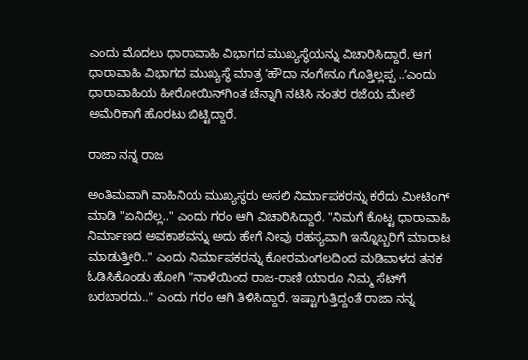ಎಂದು ಮೊದಲು ಧಾರಾವಾಹಿ ವಿಭಾಗದ ಮುಖ್ಯಸ್ಥೆಯನ್ನು ವಿಚಾರಿಸಿದ್ದಾರೆ. ಆಗ ಧಾರಾವಾಹಿ ವಿಭಾಗದ ಮುಖ್ಯಸ್ಥೆ ಮಾತ್ರ ʼಹೌದಾ ನಂಗೇನೂ ಗೊತ್ತಿಲ್ಲಪ್ಪ ..ʼಎಂದು ಧಾರಾವಾಹಿಯ ಹೀರೋಯಿನ್‌ಗಿಂತ ಚೆನ್ನಾಗಿ ನಟಿಸಿ ನಂತರ ರಜೆಯ ಮೇಲೆ ಅಮೆರಿಕಾಗೆ ಹೊರಟು ಬಿಟ್ಟಿದ್ದಾರೆ.

ರಾಜಾ ನನ್ನ ರಾಜ

ಅಂತಿಮವಾಗಿ ವಾಹಿನಿಯ ಮುಖ್ಯಸ್ಥರು ಅಸಲಿ ನಿರ್ಮಾಪಕರನ್ನು ಕರೆದು ಮೀಟಿಂಗ್‌ ಮಾಡಿ "ಏನಿದೆಲ್ಲ.." ಎಂದು ಗರಂ ಆಗಿ ವಿಚಾರಿಸಿದ್ದಾರೆ. "ನಿಮಗೆ ಕೊಟ್ಟ ಧಾರಾವಾಹಿ ನಿರ್ಮಾಣದ ಅವಕಾಶವನ್ನು ಅದು ಹೇಗೆ ನೀವು ರಹಸ್ಯವಾಗಿ ಇನ್ನೊಬ್ಬರಿಗೆ ಮಾರಾಟ ಮಾಡುತ್ತೀರಿ.." ಎಂದು ನಿರ್ಮಾಪಕರನ್ನು ಕೋರಮಂಗಲದಿಂದ ಮಡಿವಾಳದ ತನಕ ಓಡಿಸಿಕೊಂಡು ಹೋಗಿ "ನಾಳೆಯಿಂದ ರಾಜ-ರಾಣಿ ಯಾರೂ ನಿಮ್ಮ ಸೆಟ್‌ಗೆ ಬರಬಾರದು.." ಎಂದು ಗರಂ ಆಗಿ ತಿಳಿಸಿದ್ದಾರೆ. ಇಷ್ಟಾಗುತ್ತಿದ್ದಂತೆ ರಾಜಾ ನನ್ನ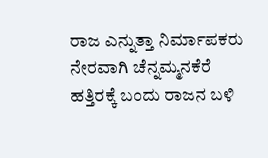ರಾಜ ಎನ್ನುತ್ತಾ ನಿರ್ಮಾಪಕರು ನೇರವಾಗಿ ಚೆನ್ನಮ್ಮನಕೆರೆ ಹತ್ತಿರಕ್ಕೆ ಬಂದು ರಾಜನ ಬಳಿ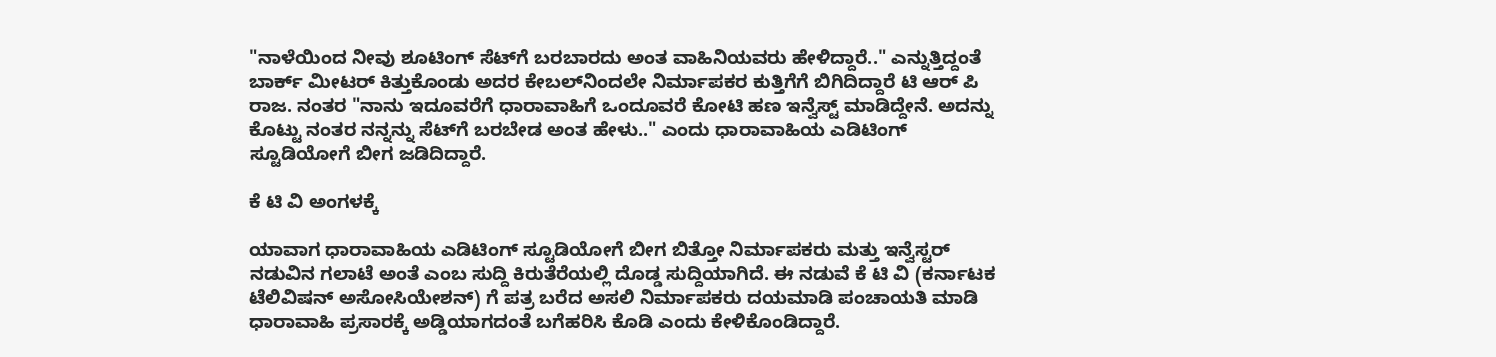"ನಾಳೆಯಿಂದ ನೀವು ಶೂಟಿಂಗ್‌ ಸೆಟ್‌ಗೆ ಬರಬಾರದು ಅಂತ ವಾಹಿನಿಯವರು ಹೇಳಿದ್ದಾರೆ.." ಎನ್ನುತ್ತಿದ್ದಂತೆ ಬಾರ್ಕ್‌ ಮೀಟರ್‌ ಕಿತ್ತುಕೊಂಡು ಅದರ ಕೇಬಲ್‌ನಿಂದಲೇ ನಿರ್ಮಾಪಕರ ಕುತ್ತಿಗೆಗೆ ಬಿಗಿದಿದ್ದಾರೆ ಟಿ ಆರ್‌ ಪಿ ರಾಜ. ನಂತರ "ನಾನು ಇದೂವರೆಗೆ ಧಾರಾವಾಹಿಗೆ ಒಂದೂವರೆ ಕೋಟಿ ಹಣ ಇನ್ವೆಸ್ಟ್‌ ಮಾಡಿದ್ದೇನೆ. ಅದನ್ನು ಕೊಟ್ಟು ನಂತರ ನನ್ನನ್ನು ಸೆಟ್‌ಗೆ ಬರಬೇಡ ಅಂತ ಹೇಳು.." ಎಂದು ಧಾರಾವಾಹಿಯ ಎಡಿಟಿಂಗ್‌ ಸ್ಟೂಡಿಯೋಗೆ ಬೀಗ ಜಡಿದಿದ್ದಾರೆ.

ಕೆ ಟಿ ವಿ ಅಂಗಳಕ್ಕೆ

ಯಾವಾಗ ಧಾರಾವಾಹಿಯ ಎಡಿಟಿಂಗ್‌ ಸ್ಟೂಡಿಯೋಗೆ ಬೀಗ ಬಿತ್ತೋ ನಿರ್ಮಾಪಕರು ಮತ್ತು ಇನ್ವೆಸ್ಟರ್‌ ನಡುವಿನ ಗಲಾಟೆ ಅಂತೆ ಎಂಬ ಸುದ್ದಿ ಕಿರುತೆರೆಯಲ್ಲಿ ದೊಡ್ಡ ಸುದ್ದಿಯಾಗಿದೆ. ಈ ನಡುವೆ ಕೆ ಟಿ ವಿ (ಕರ್ನಾಟಕ ಟೆಲಿವಿಷನ್‌ ಅಸೋಸಿಯೇಶನ್‌) ಗೆ ಪತ್ರ ಬರೆದ ಅಸಲಿ ನಿರ್ಮಾಪಕರು ದಯಮಾಡಿ ಪಂಚಾಯತಿ ಮಾಡಿ ಧಾರಾವಾಹಿ ಪ್ರಸಾರಕ್ಕೆ ಅಡ್ಡಿಯಾಗದಂತೆ ಬಗೆಹರಿಸಿ ಕೊಡಿ ಎಂದು ಕೇಳಿಕೊಂಡಿದ್ದಾರೆ.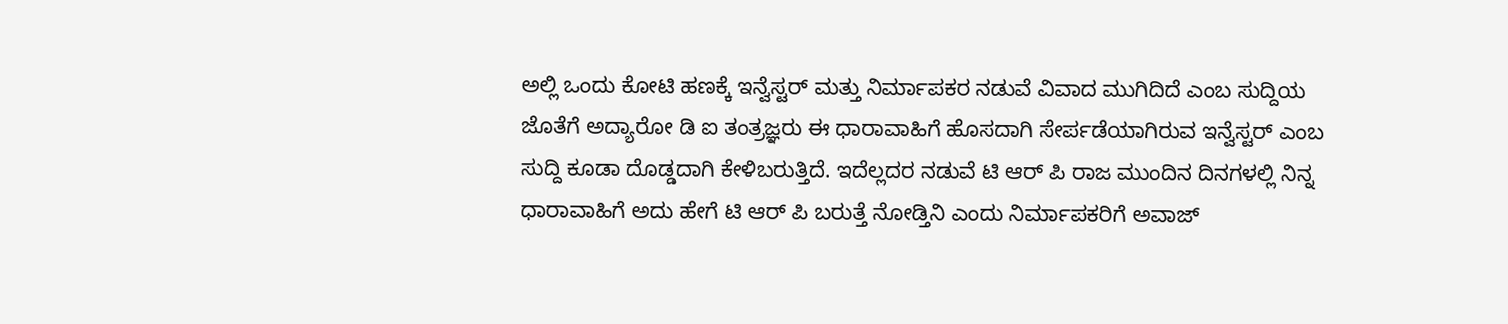ಅಲ್ಲಿ ಒಂದು ಕೋಟಿ ಹಣಕ್ಕೆ ಇನ್ವೆಸ್ಟರ್‌ ಮತ್ತು ನಿರ್ಮಾಪಕರ ನಡುವೆ ವಿವಾದ ಮುಗಿದಿದೆ ಎಂಬ ಸುದ್ದಿಯ ಜೊತೆಗೆ ಅದ್ಯಾರೋ ಡಿ ಐ ತಂತ್ರಜ್ಞರು ಈ ಧಾರಾವಾಹಿಗೆ ಹೊಸದಾಗಿ ಸೇರ್ಪಡೆಯಾಗಿರುವ ಇನ್ವೆಸ್ಟರ್‌ ಎಂಬ ಸುದ್ದಿ ಕೂಡಾ ದೊಡ್ಡದಾಗಿ ಕೇಳಿಬರುತ್ತಿದೆ. ಇದೆಲ್ಲದರ ನಡುವೆ ಟಿ ಆರ್‌ ಪಿ ರಾಜ ಮುಂದಿನ ದಿನಗಳಲ್ಲಿ ನಿನ್ನ ಧಾರಾವಾಹಿಗೆ ಅದು ಹೇಗೆ ಟಿ ಆರ್‌ ಪಿ ಬರುತ್ತೆ ನೋಡ್ತಿನಿ ಎಂದು ನಿರ್ಮಾಪಕರಿಗೆ ಅವಾಜ್‌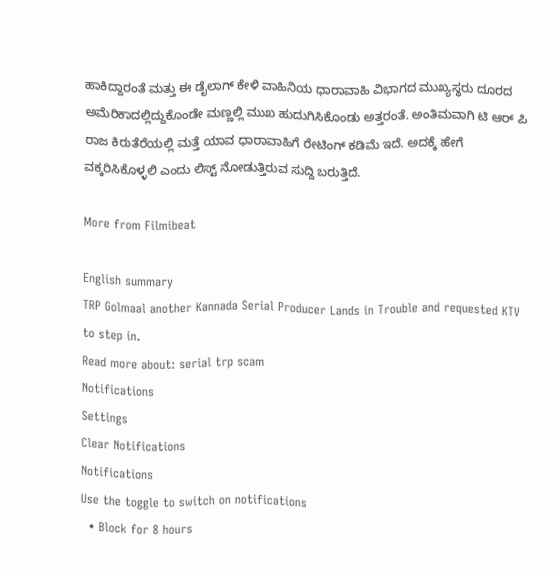ಹಾಕಿದ್ದಾರಂತೆ ಮತ್ತು ಈ ಡೈಲಾಗ್‌ ಕೇಳಿ ವಾಹಿನಿಯ ಧಾರಾವಾಹಿ ವಿಭಾಗದ ಮುಖ್ಯಸ್ಥರು ದೂರದ ಅಮೆರಿಕಾದಲ್ಲಿದ್ದುಕೊಂಡೇ ಮಣ್ಣಲ್ಲಿ ಮುಖ ಹುದುಗಿಸಿಕೊಂಡು ಅತ್ತರಂತೆ. ಅಂತಿಮವಾಗಿ ಟಿ ಆರ್ ಪಿ ರಾಜ ಕಿರುತೆರೆಯಲ್ಲಿ ಮತ್ತೆ ಯಾವ ಧಾರಾವಾಹಿಗೆ ರೇಟಿಂಗ್ ಕಡಿಮೆ ಇದೆ. ಅದಕ್ಕೆ ಹೇಗೆ ವಕ್ಕರಿಸಿಕೊಳ್ಳಲಿ ಎಂದು ಲಿಸ್ಟ್ ನೋಡುತ್ತಿರುವ ಸುದ್ದಿ ಬರುತ್ತಿದೆ.

More from Filmibeat

English summary
TRP Golmaal another Kannada Serial Producer Lands in Trouble and requested KTV to step in.
Read more about: serial trp scam
Notifications
Settings
Clear Notifications
Notifications
Use the toggle to switch on notifications
  • Block for 8 hours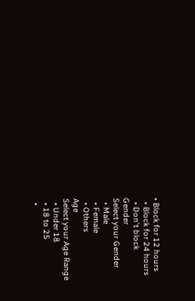• Block for 12 hours
  • Block for 24 hours
  • Don't block
Gender
Select your Gender
  • Male
  • Female
  • Others
Age
Select your Age Range
  • Under 18
  • 18 to 25
  •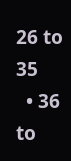26 to 35
  • 36 to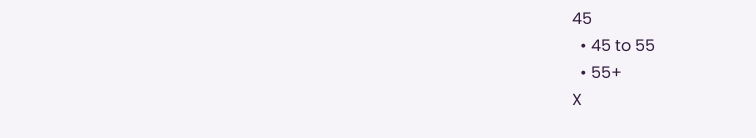45
  • 45 to 55
  • 55+
X